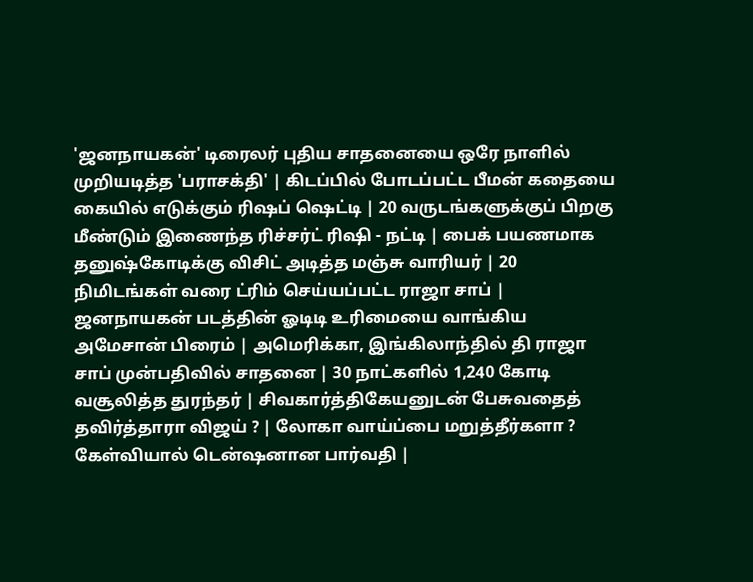'ஜனநாயகன்' டிரைலர் புதிய சாதனையை ஒரே நாளில் முறியடித்த 'பராசக்தி' | கிடப்பில் போடப்பட்ட பீமன் கதையை கையில் எடுக்கும் ரிஷப் ஷெட்டி | 20 வருடங்களுக்குப் பிறகு மீண்டும் இணைந்த ரிச்சர்ட் ரிஷி - நட்டி | பைக் பயணமாக தனுஷ்கோடிக்கு விசிட் அடித்த மஞ்சு வாரியர் | 20 நிமிடங்கள் வரை ட்ரிம் செய்யப்பட்ட ராஜா சாப் | ஜனநாயகன் படத்தின் ஓடிடி உரிமையை வாங்கிய அமேசான் பிரைம் | அமெரிக்கா, இங்கிலாந்தில் தி ராஜா சாப் முன்பதிவில் சாதனை | 30 நாட்களில் 1,240 கோடி வசூலித்த துரந்தர் | சிவகார்த்திகேயனுடன் பேசுவதைத் தவிர்த்தாரா விஜய் ? | லோகா வாய்ப்பை மறுத்தீர்களா ? கேள்வியால் டென்ஷனான பார்வதி |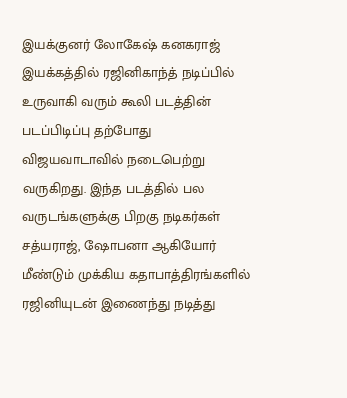இயக்குனர் லோகேஷ் கனகராஜ் இயக்கத்தில் ரஜினிகாந்த் நடிப்பில் உருவாகி வரும் கூலி படத்தின் படப்பிடிப்பு தற்போது விஜயவாடாவில் நடைபெற்று வருகிறது. இந்த படத்தில் பல வருடங்களுக்கு பிறகு நடிகர்கள் சத்யராஜ், ஷோபனா ஆகியோர் மீண்டும் முக்கிய கதாபாத்திரங்களில் ரஜினியுடன் இணைந்து நடித்து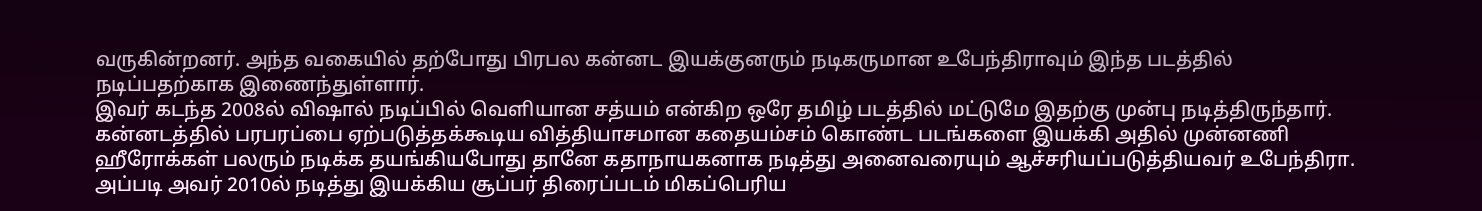வருகின்றனர். அந்த வகையில் தற்போது பிரபல கன்னட இயக்குனரும் நடிகருமான உபேந்திராவும் இந்த படத்தில் நடிப்பதற்காக இணைந்துள்ளார்.
இவர் கடந்த 2008ல் விஷால் நடிப்பில் வெளியான சத்யம் என்கிற ஒரே தமிழ் படத்தில் மட்டுமே இதற்கு முன்பு நடித்திருந்தார். கன்னடத்தில் பரபரப்பை ஏற்படுத்தக்கூடிய வித்தியாசமான கதையம்சம் கொண்ட படங்களை இயக்கி அதில் முன்னணி ஹீரோக்கள் பலரும் நடிக்க தயங்கியபோது தானே கதாநாயகனாக நடித்து அனைவரையும் ஆச்சரியப்படுத்தியவர் உபேந்திரா.
அப்படி அவர் 2010ல் நடித்து இயக்கிய சூப்பர் திரைப்படம் மிகப்பெரிய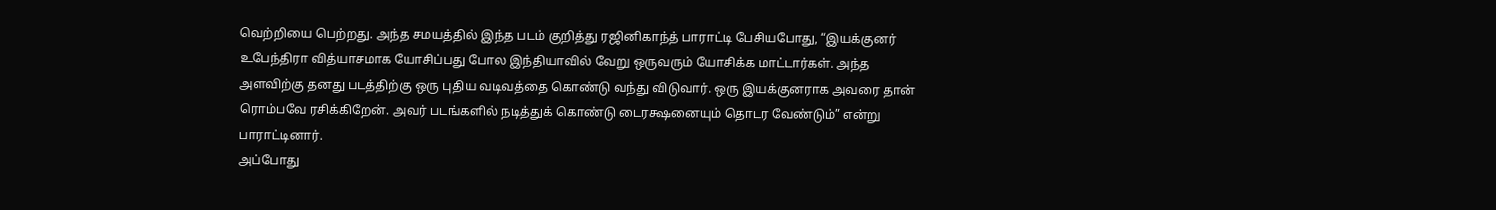வெற்றியை பெற்றது. அந்த சமயத்தில் இந்த படம் குறித்து ரஜினிகாந்த் பாராட்டி பேசியபோது, “இயக்குனர் உபேந்திரா வித்யாசமாக யோசிப்பது போல இந்தியாவில் வேறு ஒருவரும் யோசிக்க மாட்டார்கள். அந்த அளவிற்கு தனது படத்திற்கு ஒரு புதிய வடிவத்தை கொண்டு வந்து விடுவார். ஒரு இயக்குனராக அவரை தான் ரொம்பவே ரசிக்கிறேன். அவர் படங்களில் நடித்துக் கொண்டு டைரக்ஷனையும் தொடர வேண்டும்” என்று பாராட்டினார்.
அப்போது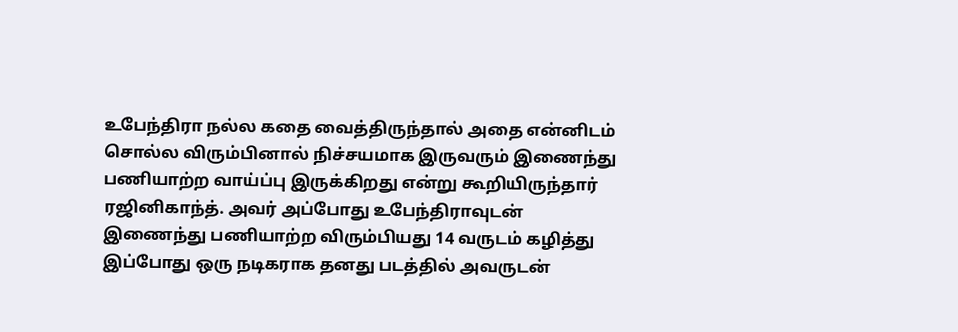உபேந்திரா நல்ல கதை வைத்திருந்தால் அதை என்னிடம் சொல்ல விரும்பினால் நிச்சயமாக இருவரும் இணைந்து பணியாற்ற வாய்ப்பு இருக்கிறது என்று கூறியிருந்தார் ரஜினிகாந்த். அவர் அப்போது உபேந்திராவுடன் இணைந்து பணியாற்ற விரும்பியது 14 வருடம் கழித்து இப்போது ஒரு நடிகராக தனது படத்தில் அவருடன்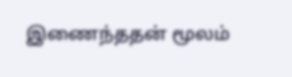இணைந்ததன் மூலம்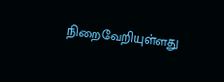நிறைவேறியுள்ளது